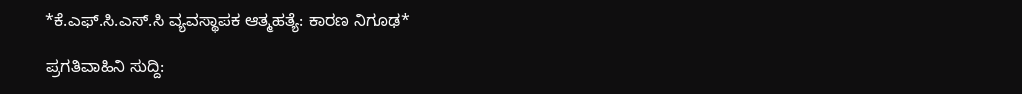*ಕೆ.ಎಫ್.ಸಿ.ಎಸ್.ಸಿ ವ್ಯವಸ್ಥಾಪಕ ಆತ್ಮಹತ್ಯೆ: ಕಾರಣ ನಿಗೂಢ*

ಪ್ರಗತಿವಾಹಿನಿ ಸುದ್ದಿ: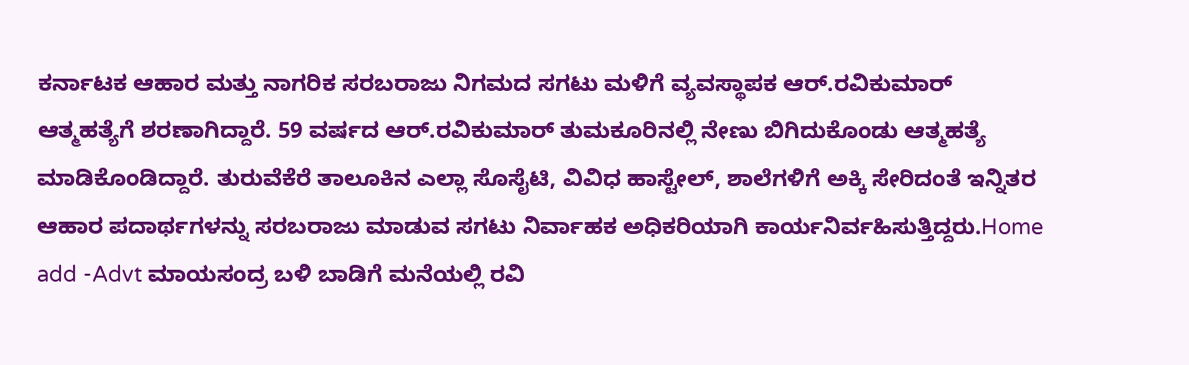ಕರ್ನಾಟಕ ಆಹಾರ ಮತ್ತು ನಾಗರಿಕ ಸರಬರಾಜು ನಿಗಮದ ಸಗಟು ಮಳಿಗೆ ವ್ಯವಸ್ಥಾಪಕ ಆರ್.ರವಿಕುಮಾರ್ ಆತ್ಮಹತ್ಯೆಗೆ ಶರಣಾಗಿದ್ದಾರೆ. 59 ವರ್ಷದ ಆರ್.ರವಿಕುಮಾರ್ ತುಮಕೂರಿನಲ್ಲಿ ನೇಣು ಬಿಗಿದುಕೊಂಡು ಆತ್ಮಹತ್ಯೆ ಮಾಡಿಕೊಂಡಿದ್ದಾರೆ. ತುರುವೆಕೆರೆ ತಾಲೂಕಿನ ಎಲ್ಲಾ ಸೊಸೈಟಿ, ವಿವಿಧ ಹಾಸ್ಟೇಲ್, ಶಾಲೆಗಳಿಗೆ ಅಕ್ಕಿ ಸೇರಿದಂತೆ ಇನ್ನಿತರ ಆಹಾರ ಪದಾರ್ಥಗಳನ್ನು ಸರಬರಾಜು ಮಾಡುವ ಸಗಟು ನಿರ್ವಾಹಕ ಅಧಿಕರಿಯಾಗಿ ಕಾರ್ಯನಿರ್ವಹಿಸುತ್ತಿದ್ದರು.Home add -Advt ಮಾಯಸಂದ್ರ ಬಳಿ ಬಾಡಿಗೆ ಮನೆಯಲ್ಲಿ ರವಿ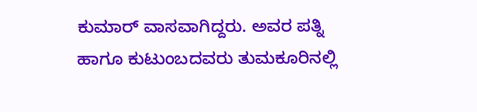ಕುಮಾರ್ ವಾಸವಾಗಿದ್ದರು. ಅವರ ಪತ್ನಿ ಹಾಗೂ ಕುಟುಂಬದವರು ತುಮಕೂರಿನಲ್ಲಿ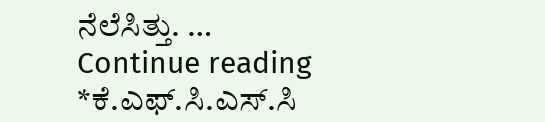ನೆಲೆಸಿತ್ತು. … Continue reading *ಕೆ.ಎಫ್.ಸಿ.ಎಸ್.ಸಿ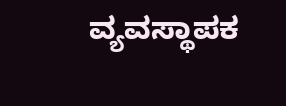ವ್ಯವಸ್ಥಾಪಕ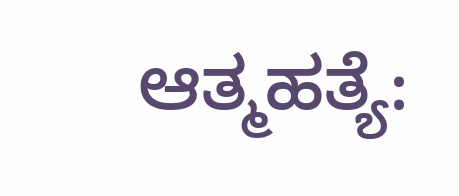ಆತ್ಮಹತ್ಯೆ: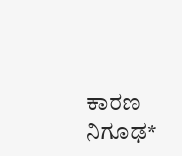ಕಾರಣ ನಿಗೂಢ*